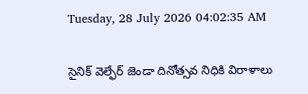Tuesday, 28 July 2026 04:02:35 AM

సైనిక్ వెల్ఫేర్ జెండా దినోత్సవ నిధికి విరాళాలు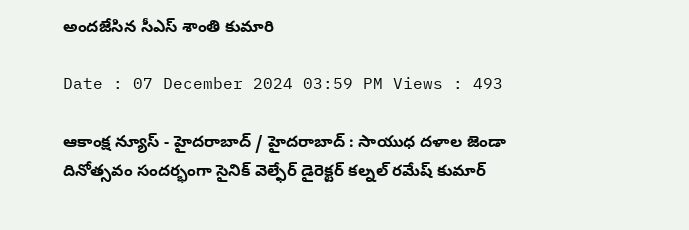అందజేసిన సీఎస్ శాంతి కుమారి

Date : 07 December 2024 03:59 PM Views : 493

ఆకాంక్ష న్యూస్ - హైదరాబాద్ / హైదరాబాద్ : సాయుధ దళాల జెండా దినోత్సవం సందర్భంగా సైనిక్ వెల్ఫేర్ డైరెక్టర్ కల్నల్ రమేష్ కుమార్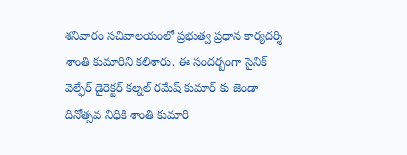శనివారం సచివాలయంలో ప్రభుత్వ ప్రధాన కార్యదర్శి శాంతి కుమారిని కలిశారు. ఈ సందర్బంగా సైనిక్ వెల్ఫేర్ డైరెక్టర్ కల్నల్ రమేష్ కుమార్ కు జెండా దినోత్సవ నిధికి శాంతి కుమారి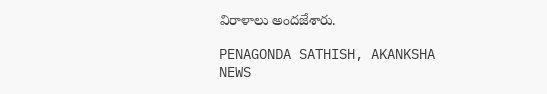విరాళాలు అందజేశారు.

PENAGONDA SATHISH, AKANKSHA NEWS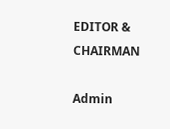EDITOR & CHAIRMAN

Admin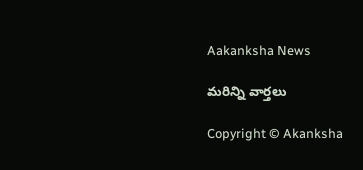Aakanksha News

మరిన్ని వార్తలు

Copyright © Akanksha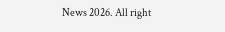News 2026. All right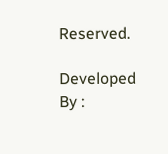Reserved.

Developed By :